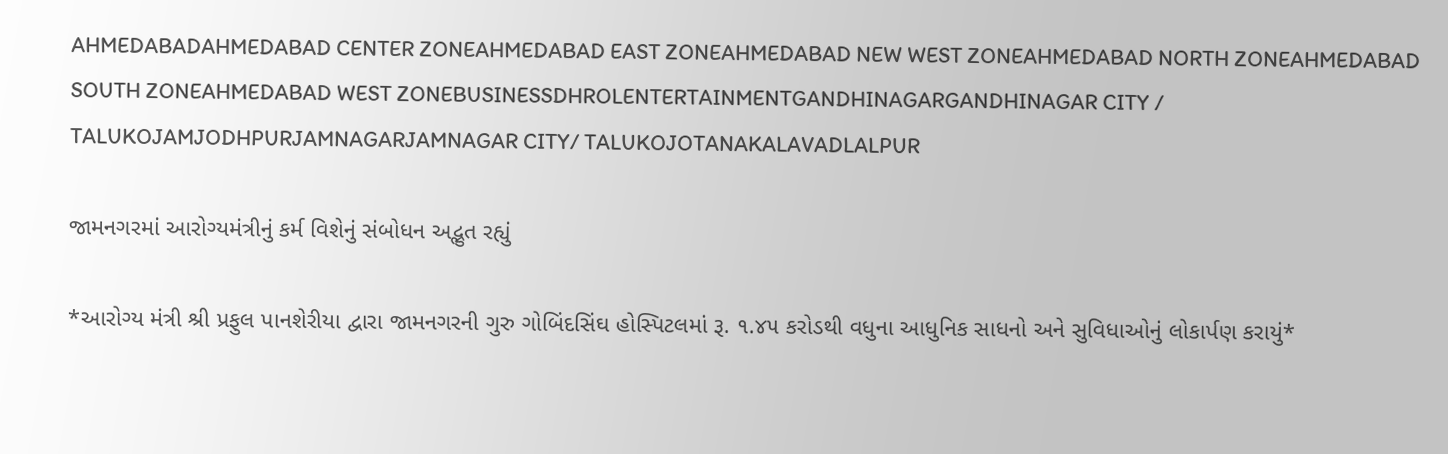AHMEDABADAHMEDABAD CENTER ZONEAHMEDABAD EAST ZONEAHMEDABAD NEW WEST ZONEAHMEDABAD NORTH ZONEAHMEDABAD SOUTH ZONEAHMEDABAD WEST ZONEBUSINESSDHROLENTERTAINMENTGANDHINAGARGANDHINAGAR CITY / TALUKOJAMJODHPURJAMNAGARJAMNAGAR CITY/ TALUKOJOTANAKALAVADLALPUR

જામનગરમાં આરોગ્યમંત્રીનું કર્મ વિશેનું સંબોધન અદ્ભુત રહ્યું

*આરોગ્ય મંત્રી શ્રી પ્રફુલ પાનશેરીયા દ્વારા જામનગરની ગુરુ ગોબિંદસિંઘ હોસ્પિટલમાં રૂ. ૧.૪૫ કરોડથી વધુના આધુનિક સાધનો અને સુવિધાઓનું લોકાર્પણ કરાયું*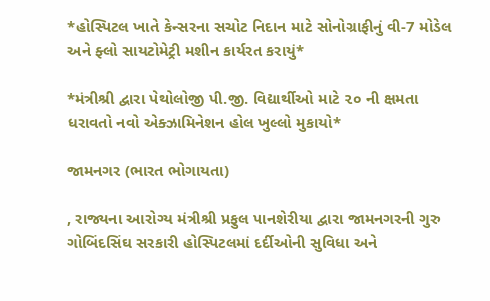*હોસ્પિટલ ખાતે કેન્સરના સચોટ નિદાન માટે સોનોગ્રાફીનું વી-7 મોડેલ અને ફ્લો સાયટોમેટ્રી મશીન કાર્યરત કરાયું*

*મંત્રીશ્રી દ્વારા પેથોલોજી પી.જી. વિદ્યાર્થીઓ માટે ૨૦ ની ક્ષમતા ધરાવતો નવો એક્ઝામિનેશન હોલ ખુલ્લો મુકાયો*

જામનગર (ભારત ભોગાયતા)

, રાજ્યના આરોગ્ય મંત્રીશ્રી પ્રફુલ પાનશેરીયા દ્વારા જામનગરની ગુરુ ગોબિંદસિંઘ સરકારી હોસ્પિટલમાં દર્દીઓની સુવિધા અને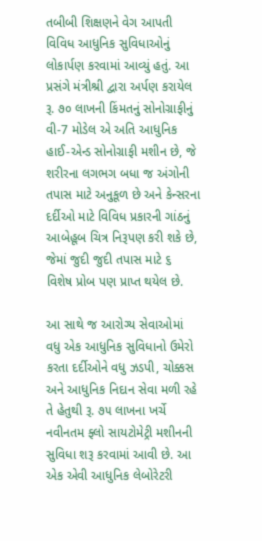તબીબી શિક્ષણને વેગ આપતી વિવિધ આધુનિક સુવિધાઓનું લોકાર્પણ કરવામાં આવ્યું હતું. આ પ્રસંગે મંત્રીશ્રી દ્વારા અર્પણ કરાયેલ રૂ. ૭૦ લાખની કિંમતનું સોનોગ્રાફીનું વી-7 મોડેલ એ અતિ આધુનિક હાઈ-એન્ડ સોનોગ્રાફી મશીન છે, જે શરીરના લગભગ બધા જ અંગોની તપાસ માટે અનુકૂળ છે અને કેન્સરના દર્દીઓ માટે વિવિધ પ્રકારની ગાંઠનું આબેહૂબ ચિત્ર નિરૂપણ કરી શકે છે, જેમાં જુદી જુદી તપાસ માટે ૬ વિશેષ પ્રોબ પણ પ્રાપ્ત થયેલ છે.

આ સાથે જ આરોગ્ય સેવાઓમાં વધુ એક આધુનિક સુવિધાનો ઉમેરો કરતા દર્દીઓને વધુ ઝડપી, ચોક્કસ અને આધુનિક નિદાન સેવા મળી રહે તે હેતુથી રૂ. ૭૫ લાખના ખર્ચે નવીનતમ ફ્લો સાયટોમેટ્રી મશીનની સુવિધા શરૂ કરવામાં આવી છે. આ એક એવી આધુનિક લેબોરેટરી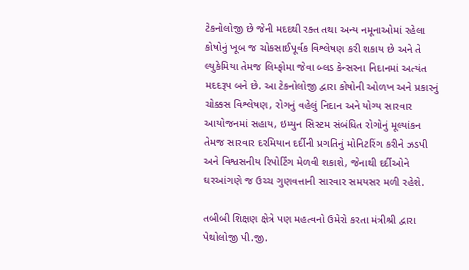ટેકનોલોજી છે જેની મદદથી રક્ત તથા અન્ય નમૂનાઓમાં રહેલા કોષોનું ખૂબ જ ચોકસાઈપૂર્વક વિશ્લેષણ કરી શકાય છે અને તે લ્યુકેમિયા તેમજ લિમ્ફોમા જેવા બ્લડ કેન્સરના નિદાનમાં અત્યંત મદદરૂપ બને છે. આ ટેકનોલોજી દ્વારા કોષોની ઓળખ અને પ્રકારનું ચોક્કસ વિશ્લેષણ, રોગનું વહેલું નિદાન અને યોગ્ય સારવાર આયોજનમાં સહાય, ઇમ્યુન સિસ્ટમ સંબંધિત રોગોનું મૂલ્યાંકન તેમજ સારવાર દરમિયાન દર્દીની પ્રગતિનું મોનિટરિંગ કરીને ઝડપી અને વિશ્વસનીય રિપોર્ટિંગ મેળવી શકાશે, જેનાથી દર્દીઓને ઘરઆંગણે જ ઉચ્ચ ગુણવત્તાની સારવાર સમયસર મળી રહેશે.

તબીબી શિક્ષણ ક્ષેત્રે પણ મહત્વનો ઉમેરો કરતા મંત્રીશ્રી દ્વારા પેથોલોજી પી.જી.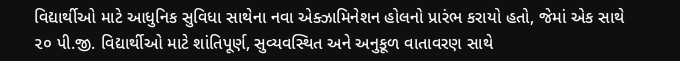વિદ્યાર્થીઓ માટે આધુનિક સુવિધા સાથેના નવા એક્ઝામિનેશન હોલનો પ્રારંભ કરાયો હતો, જેમાં એક સાથે ૨૦ પી.જી. વિદ્યાર્થીઓ માટે શાંતિપૂર્ણ, સુવ્યવસ્થિત અને અનુકૂળ વાતાવરણ સાથે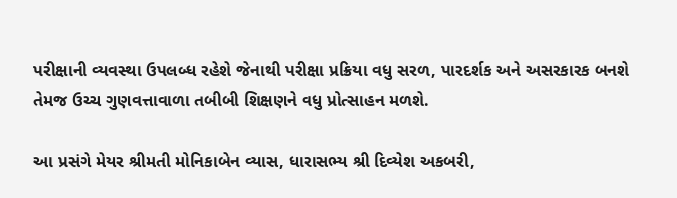પરીક્ષાની વ્યવસ્થા ઉપલબ્ધ રહેશે જેનાથી પરીક્ષા પ્રક્રિયા વધુ સરળ, પારદર્શક અને અસરકારક બનશે તેમજ ઉચ્ચ ગુણવત્તાવાળા તબીબી શિક્ષણને વધુ પ્રોત્સાહન મળશે.

આ પ્રસંગે મેયર શ્રીમતી મોનિકાબેન વ્યાસ, ધારાસભ્ય શ્રી દિવ્યેશ અકબરી,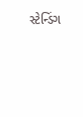સ્ટેન્ડિંગ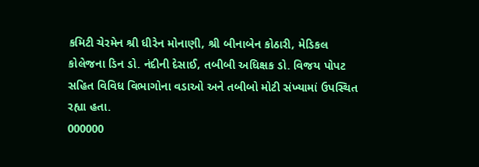કમિટી ચેરમેન શ્રી ધીરેન મોનાણી, શ્રી બીનાબેન કોઠારી, મેડિકલ કોલેજના ડિન ડો. નંદીની દેસાઈ, તબીબી અધિક્ષક ડો. વિજય પોપટ સહિત વિવિધ વિભાગોના વડાઓ અને તબીબો મોટી સંખ્યામાં ઉપસ્થિત રહ્યા હતા.
000000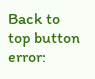Back to top button
error: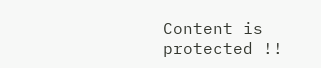Content is protected !!